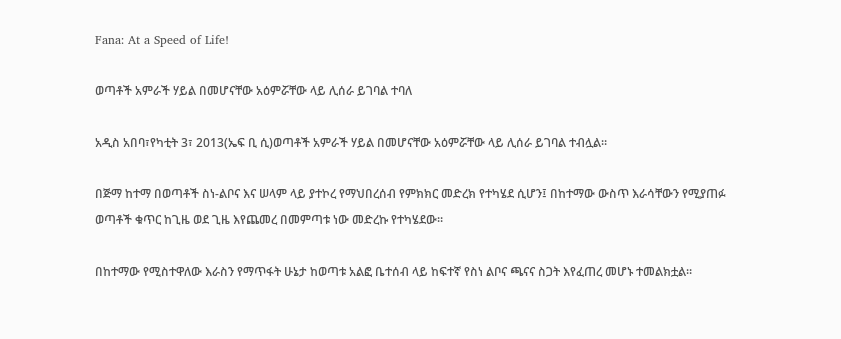Fana: At a Speed of Life!

ወጣቶች አምራች ሃይል በመሆናቸው አዕምሯቸው ላይ ሊሰራ ይገባል ተባለ

አዲስ አበባ፣የካቲት 3፣ 2013(ኤፍ ቢ ሲ)ወጣቶች አምራች ሃይል በመሆናቸው አዕምሯቸው ላይ ሊሰራ ይገባል ተብሏል።

በጅማ ከተማ በወጣቶች ስነ-ልቦና እና ሠላም ላይ ያተኮረ የማህበረሰብ የምክክር መድረክ የተካሄደ ሲሆን፤ በከተማው ውስጥ እራሳቸውን የሚያጠፉ ወጣቶች ቁጥር ከጊዜ ወደ ጊዜ እየጨመረ በመምጣቱ ነው መድረኩ የተካሄደው።

በከተማው የሚስተዋለው እራስን የማጥፋት ሁኔታ ከወጣቱ አልፎ ቤተሰብ ላይ ከፍተኛ የስነ ልቦና ጫናና ስጋት እየፈጠረ መሆኑ ተመልክቷል።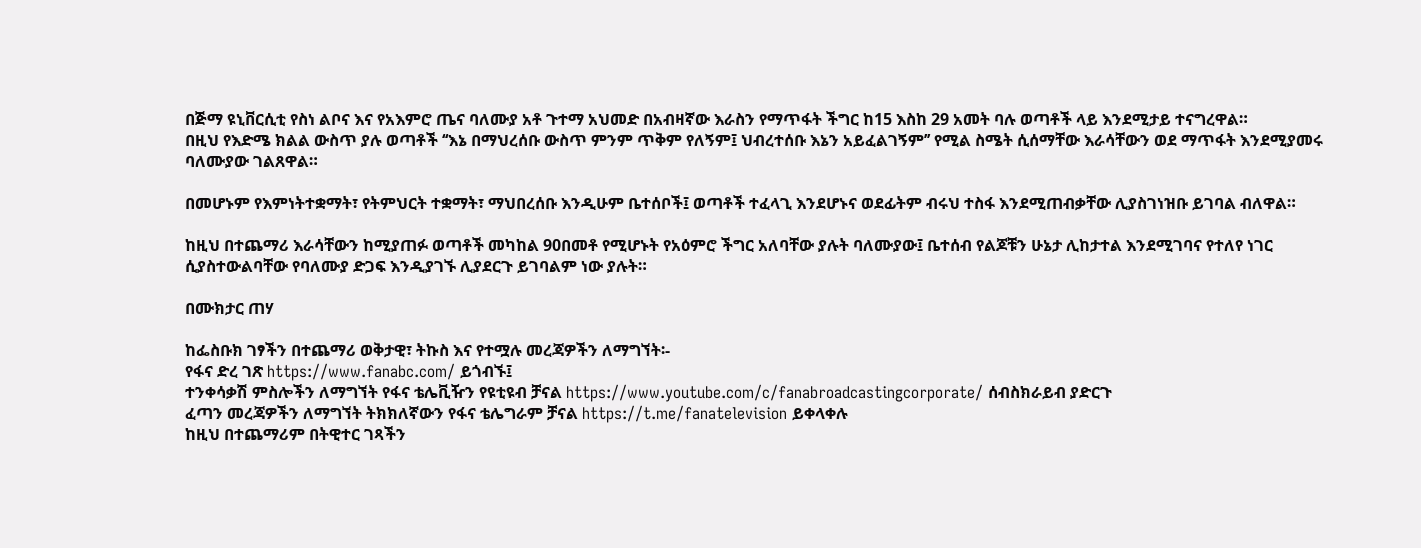በጅማ ዩኒቨርሲቲ የስነ ልቦና እና የአእምሮ ጤና ባለሙያ አቶ ጉተማ አህመድ በአብዛኛው እራስን የማጥፋት ችግር ከ15 እስከ 29 አመት ባሉ ወጣቶች ላይ እንደሚታይ ተናግረዋል።
በዚህ የእድሜ ክልል ውስጥ ያሉ ወጣቶች ‘‘እኔ በማህረሰቡ ውስጥ ምንም ጥቅም የለኝም፤ ህብረተሰቡ እኔን አይፈልገኝም’’ የሚል ስሜት ሲሰማቸው እራሳቸውን ወደ ማጥፋት እንደሚያመሩ ባለሙያው ገልጸዋል።

በመሆኑም የእምነትተቋማት፣ የትምህርት ተቋማት፣ ማህበረሰቡ እንዲሁም ቤተሰቦች፤ ወጣቶች ተፈላጊ እንደሆኑና ወደፊትም ብሩህ ተስፋ እንደሚጠብቃቸው ሊያስገነዝቡ ይገባል ብለዋል።

ከዚህ በተጨማሪ እራሳቸውን ከሚያጠፉ ወጣቶች መካከል 90በመቶ የሚሆኑት የአዕምሮ ችግር አለባቸው ያሉት ባለሙያው፤ ቤተሰብ የልጆቹን ሁኔታ ሊከታተል እንደሚገባና የተለየ ነገር ሲያስተውልባቸው የባለሙያ ድጋፍ እንዲያገኙ ሊያደርጉ ይገባልም ነው ያሉት።

በሙክታር ጠሃ

ከፌስቡክ ገፃችን በተጨማሪ ወቅታዊ፣ ትኩስ እና የተሟሉ መረጃዎችን ለማግኘት፡-
የፋና ድረ ገጽ https://www.fanabc.com/ ይጎብኙ፤
ተንቀሳቃሽ ምስሎችን ለማግኘት የፋና ቴሌቪዥን የዩቲዩብ ቻናል https://www.youtube.com/c/fanabroadcastingcorporate/ ሰብስክራይብ ያድርጉ
ፈጣን መረጃዎችን ለማግኘት ትክክለኛውን የፋና ቴሌግራም ቻናል https://t.me/fanatelevision ይቀላቀሉ
ከዚህ በተጨማሪም በትዊተር ገጻችን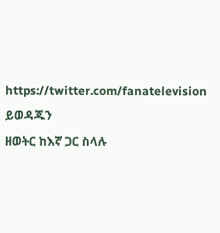https://twitter.com/fanatelevision ይወዳጁን
ዘወትር ከእኛ ጋር ስላሉ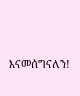እናመሰግናለን!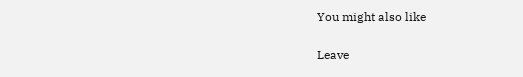You might also like

Leave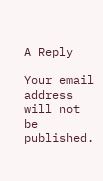A Reply

Your email address will not be published.